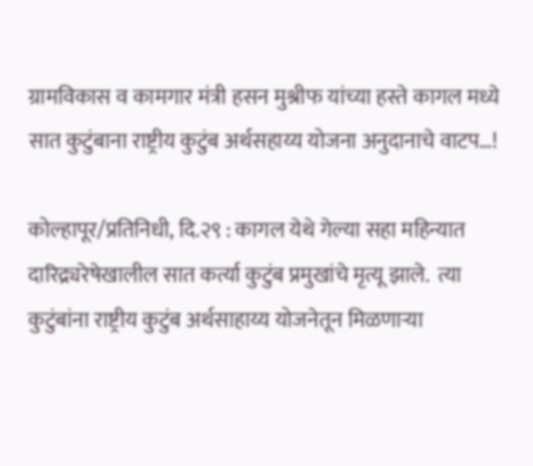ग्रामविकास व कामगार मंत्री हसन मुश्रीफ यांच्या हस्ते कागल मध्ये सात कुटुंबाना राष्ट्रीय कुटुंब अर्थसहाय्य योजना अनुदानाचे वाटप…!

कोल्हापूर/प्रतिनिधी, दि.२९ : कागल येथे गेल्या सहा महिन्यात दारिद्र्यरेषेखालील सात कर्त्या कुटुंब प्रमुखांचे मृत्यू झाले.  त्या कुटुंबांना राष्ट्रीय कुटुंब अर्थसाहाय्य योजनेतून मिळणाऱ्या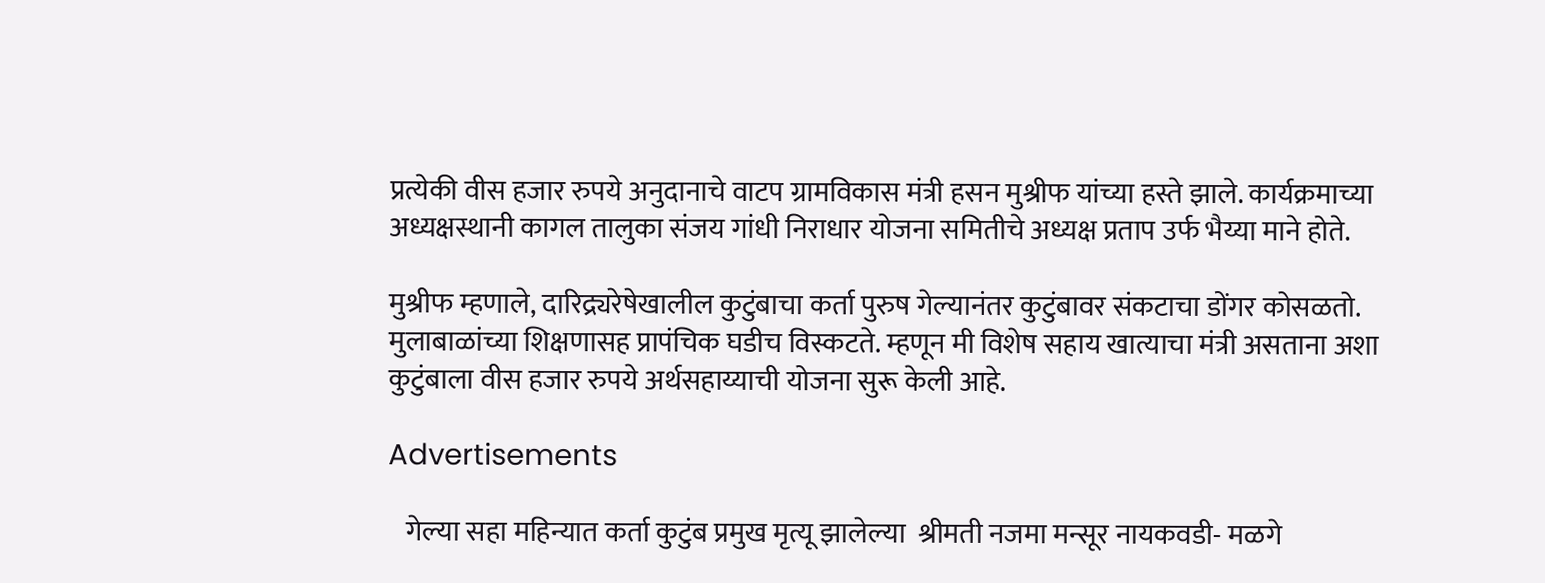प्रत्येकी वीस हजार रुपये अनुदानाचे वाटप ग्रामविकास मंत्री हसन मुश्रीफ यांच्या हस्ते झाले. कार्यक्रमाच्या अध्यक्षस्थानी कागल तालुका संजय गांधी निराधार योजना समितीचे अध्यक्ष प्रताप उर्फ भैय्या माने होते.

मुश्रीफ म्हणाले, दारिद्र्यरेषेखालील कुटुंबाचा कर्ता पुरुष गेल्यानंतर कुटुंबावर संकटाचा डोंगर कोसळतो. मुलाबाळांच्या शिक्षणासह प्रापंचिक घडीच विस्कटते. म्हणून मी विशेष सहाय खात्याचा मंत्री असताना अशा कुटुंबाला वीस हजार रुपये अर्थसहाय्याची योजना सुरू केली आहे.

Advertisements

   गेल्या सहा महिन्यात कर्ता कुटुंब प्रमुख मृत्यू झालेल्या  श्रीमती नजमा मन्सूर नायकवडी- मळगे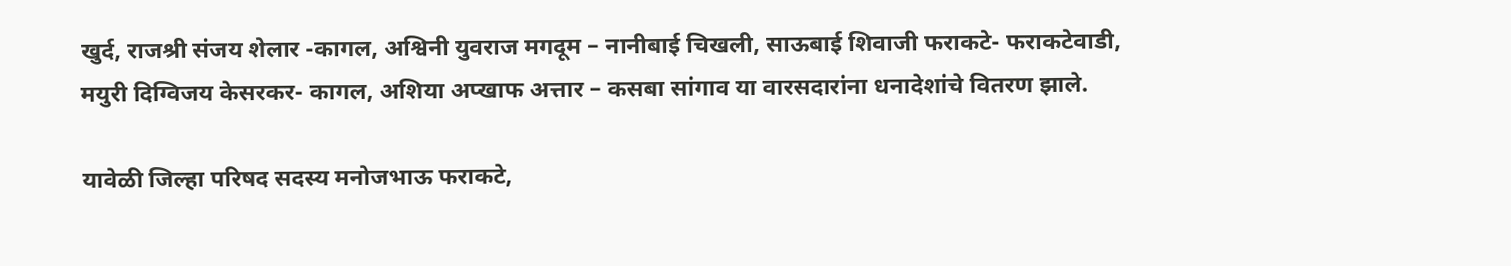खुर्द, राजश्री संजय शेलार -कागल, अश्विनी युवराज मगदूम – नानीबाई चिखली, साऊबाई शिवाजी फराकटे- फराकटेवाडी, मयुरी दिग्विजय केसरकर- कागल, अशिया अप्खाफ अत्तार – कसबा सांगाव या वारसदारांना धनादेशांचे वितरण झाले.

यावेळी जिल्हा परिषद सदस्य मनोजभाऊ फराकटे,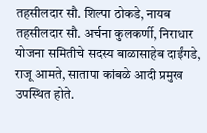तहसीलदार सौ. शिल्पा ठोकडे, नायब तहसीलदार सौ. अर्चना कुलकर्णी, निराधार योजना समितीचे सदस्य बाळासाहेब दाईंगडे, राजू आमते, सातापा कांबळे आदी प्रमुख उपस्थित होते.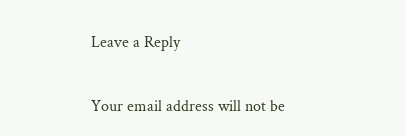Leave a Reply

Your email address will not be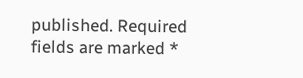published. Required fields are marked *